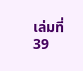เล่มที่ 39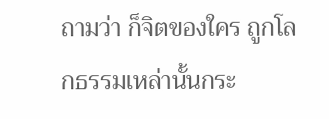ถามว่า ก็จิตของใคร ถูกโลกธรรมเหล่านั้นกระ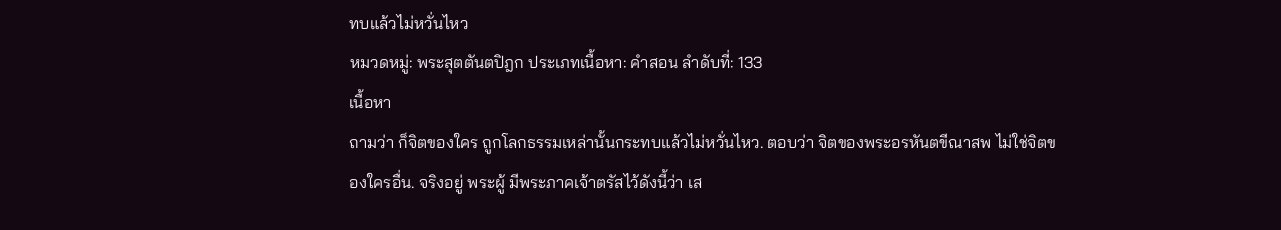ทบแล้วไม่หวั่นไหว
หมวดหมู่: พระสุตตันตปิฎก ประเภทเนื้อหา: คำสอน ลำดับที่: 133
เนื้อหา
ถามว่า ก็จิตของใคร ถูกโลกธรรมเหล่านั้นกระทบแล้วไม่หวั่นไหว. ตอบว่า จิตของพระอรหันตขีณาสพ ไม่ใช่จิตของใครอื่น. จริงอยู่ พระผู้ มีพระภาคเจ้าตรัสไว้ดังนี้ว่า เส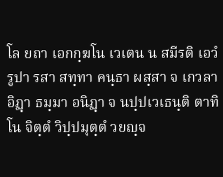โล ยถา เอกกฺฆโน เวเตน น สมีรติ เอวํ รูปา รสา สทฺทา คนฺธา ผสฺสา จ เกวลา อิฏฺา ธมฺมา อนิฏฺา จ นปฺปเวเธนฺติ ตาทิโน จิตฺตํ วิปฺปมุตฺตํ วยญฺจ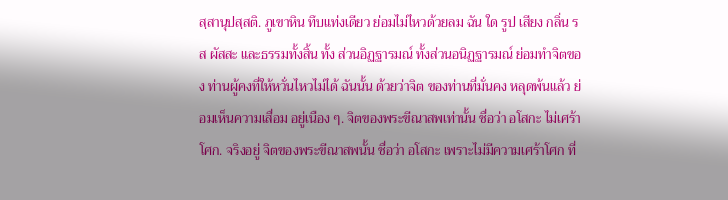สฺสานุปสฺสติ. ภูเขาหิน ทึบแท่งเดียว ย่อมไม่ไหวด้วยลม ฉัน ใด รูป เสียง กลิ่น รส ผัสสะ และธรรมทั้งสิ้น ทั้ง ส่วนอิฏฐารมณ์ ทั้งส่วนอนิฏฐารมณ์ ย่อมทำจิตของ ท่านผู้คงที่ให้หวั่นไหวไม่ได้ ฉันนั้น ด้วยว่าจิต ของท่านที่มั่นคง หลุดพ้นแล้ว ย่อมเห็นความเสื่อม อยู่เนือง ๆ. จิตของพระขีณาสพเท่านั้น ชื่อว่า อโสกะ ไม่เศร้าโศก. จริงอยู่ จิตของพระขีณาสพนั้น ชื่อว่า อโสกะ เพราะไม่มีความเศร้าโศก ที่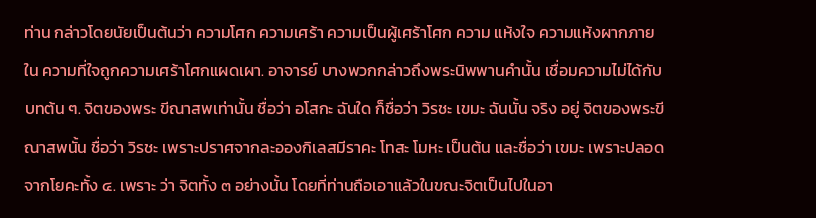ท่าน กล่าวโดยนัยเป็นต้นว่า ความโศก ความเศร้า ความเป็นผู้เศร้าโศก ความ แห้งใจ ความแห้งผากภายใน ความที่ใจถูกความเศร้าโศกแผดเผา. อาจารย์ บางพวกกล่าวถึงพระนิพพานคำนั้น เชื่อมความไม่ได้กับบทต้น ๆ. จิตของพระ ขีณาสพเท่านั้น ชื่อว่า อโสกะ ฉันใด ก็ชื่อว่า วิรชะ เขมะ ฉันนั้น จริง อยู่ จิตของพระขีณาสพนั้น ชื่อว่า วิรชะ เพราะปราศจากละอองกิเลสมีราคะ โทสะ โมหะ เป็นต้น และชื่อว่า เขมะ เพราะปลอดจากโยคะทั้ง ๔. เพราะ ว่า จิตทั้ง ๓ อย่างนั้น โดยที่ท่านถือเอาแล้วในขณะจิตเป็นไปในอา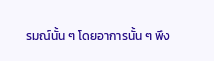รมณ์นั้น ๆ โดยอาการนั้น ๆ พึง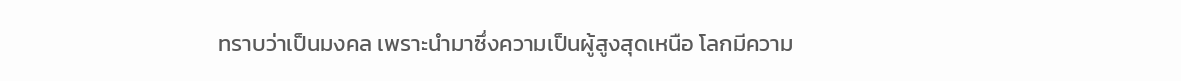ทราบว่าเป็นมงคล เพราะนำมาซึ่งความเป็นผู้สูงสุดเหนือ โลกมีความ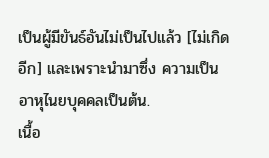เป็นผู้มีขันธ์อันไม่เป็นไปแล้ว [ไม่เกิดอีก] และเพราะนำมาซึ่ง ความเป็นอาหุไนยบุคคลเป็นต้น.
เนื้อ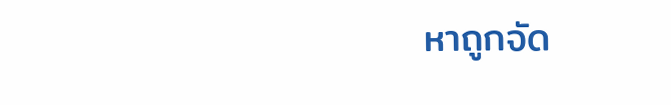หาถูกจัด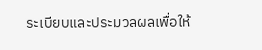ระเบียบและประมวลผลเพื่อให้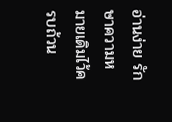อ่านง่าย รักษาความหมายเดิมไว้ครบถ้วน